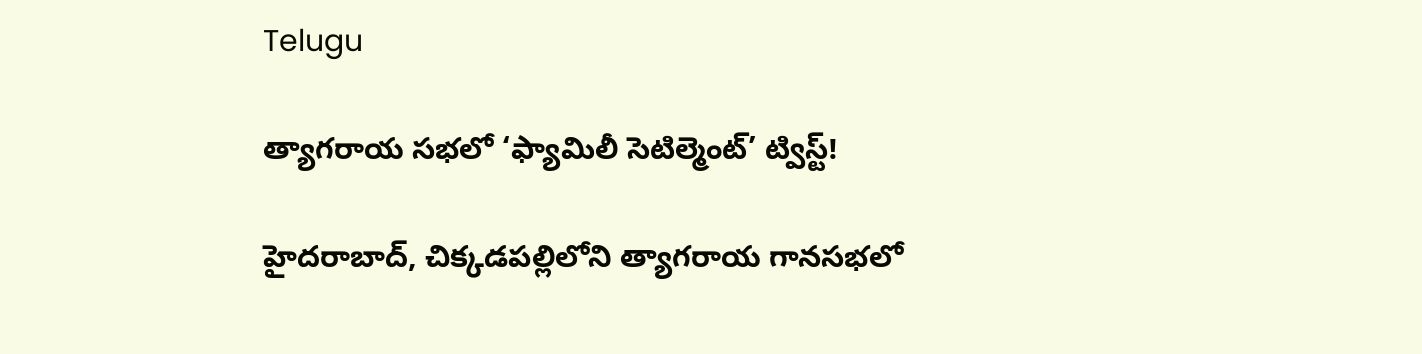Telugu

త్యాగరాయ సభలో ‘ఫ్యామిలీ సెటిల్మెంట్’ ట్విస్ట్!

హైదరాబాద్, చిక్కడపల్లిలోని త్యాగరాయ గానసభలో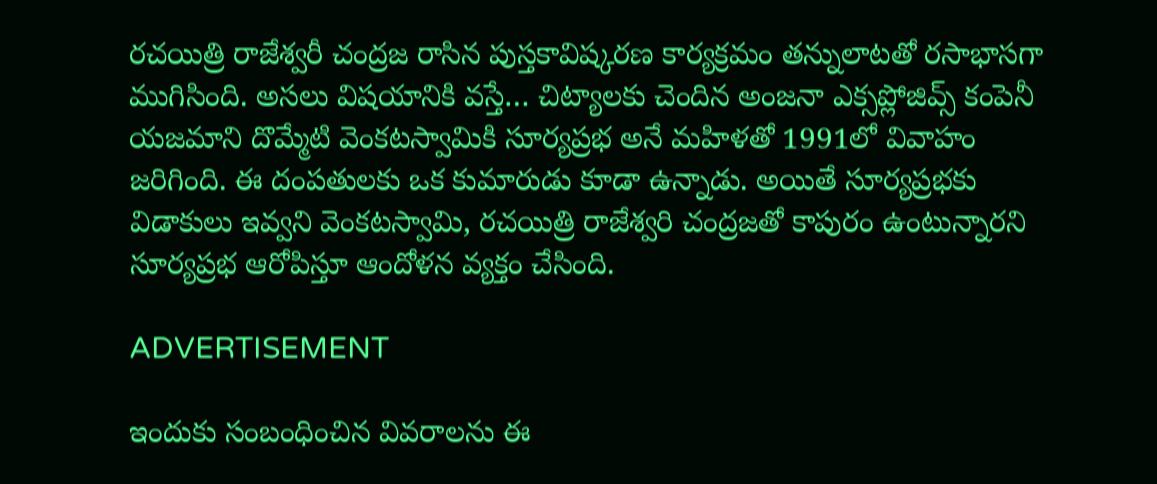రచయిత్రి రాజేశ్వరీ చంద్రజ రాసిన పుస్తకావిష్కరణ కార్యక్రమం తన్నులాటతో రసాభాసగా ముగిసింది. అసలు విషయానికి వస్తే… చిట్యాలకు చెందిన అంజనా ఎక్సప్లోజివ్స్ కంపెనీ యజమాని దొమ్మేటి వెంకటస్వామికి సూర్యప్రభ అనే మహిళతో 1991లో వివాహం జరిగింది. ఈ దంపతులకు ఒక కుమారుడు కూడా ఉన్నాడు. అయితే సూర్యప్రభకు విడాకులు ఇవ్వని వెంకటస్వామి, రచయిత్రి రాజేశ్వరి చంద్రజతో కాపురం ఉంటున్నారని సూర్యప్రభ ఆరోపిస్తూ ఆందోళన వ్యక్తం చేసింది.

ADVERTISEMENT

ఇందుకు సంబంధించిన వివరాలను ఈ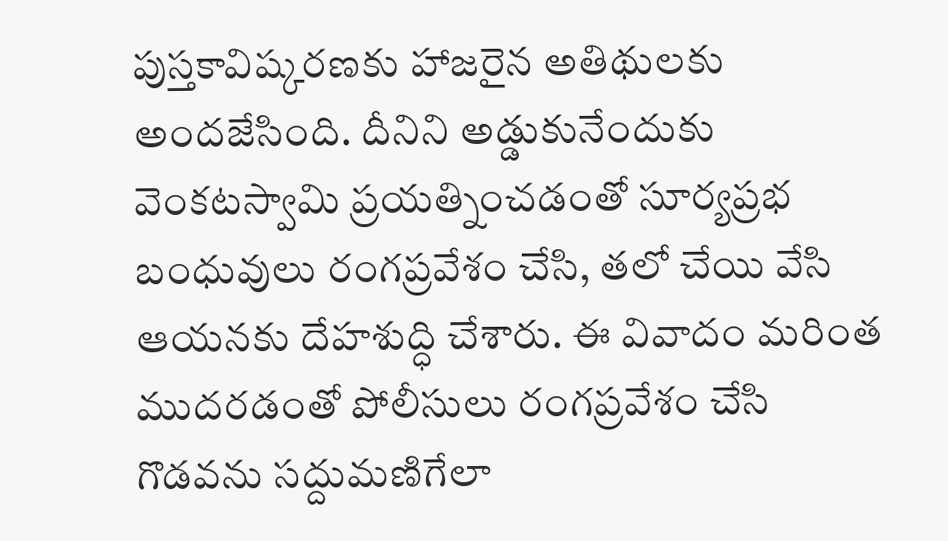పుస్తకావిష్కరణకు హాజరైన అతిథులకు అందజేసింది. దీనిని అడ్డుకునేందుకు వెంకటస్వామి ప్రయత్నించడంతో సూర్యప్రభ బంధువులు రంగప్రవేశం చేసి, తలో చేయి వేసి ఆయనకు దేహశుద్ధి చేశారు. ఈ వివాదం మరింత ముదరడంతో పోలీసులు రంగప్రవేశం చేసి గొడవను సద్దుమణిగేలా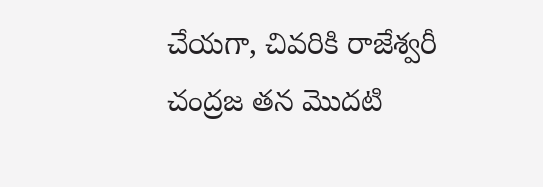చేయగా, చివరికి రాజేశ్వరీ చంద్రజ తన మొదటి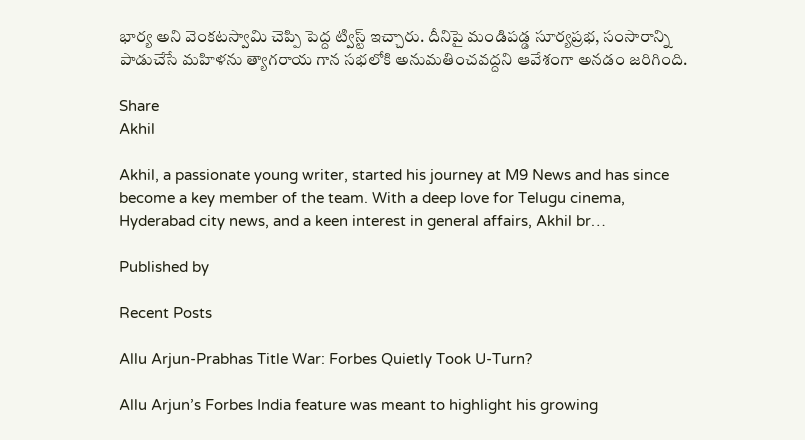భార్య అని వెంకటస్వామి చెప్పి పెద్ద ట్విస్ట్ ఇచ్చారు. దీనిపై మండిపడ్డ సూర్యప్రభ, సంసారాన్ని పాడుచేసే మహిళను త్యాగరాయ గాన సభలోకి అనుమతించవద్దని ఆవేశంగా అనడం జరిగింది.

Share
Akhil

Akhil, a passionate young writer, started his journey at M9 News and has since become a key member of the team. With a deep love for Telugu cinema, Hyderabad city news, and a keen interest in general affairs, Akhil br…

Published by

Recent Posts

Allu Arjun-Prabhas Title War: Forbes Quietly Took U-Turn?

Allu Arjun’s Forbes India feature was meant to highlight his growing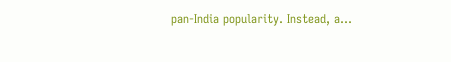pan-India popularity. Instead, a…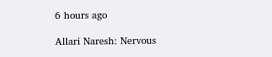6 hours ago

Allari Naresh: Nervous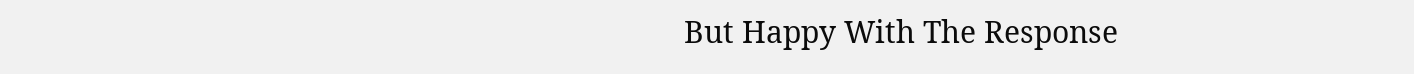But Happy With The Response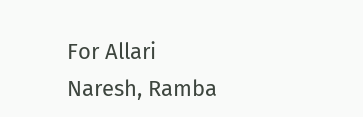For Allari Naresh, Ramba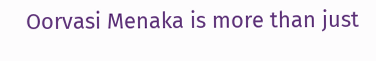Oorvasi Menaka is more than just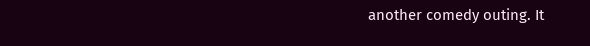another comedy outing. It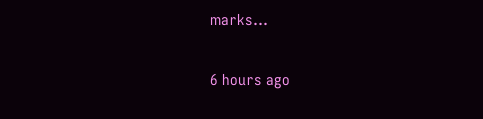marks…

6 hours ago